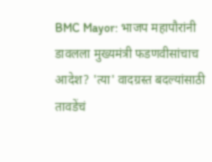BMC Mayor: भाजप महापौरांनी डावलला मुख्यमंत्री फडणवीसांचाच आदेश? 'त्या' वादग्रस्त बदल्यांसाठी तावडेंचं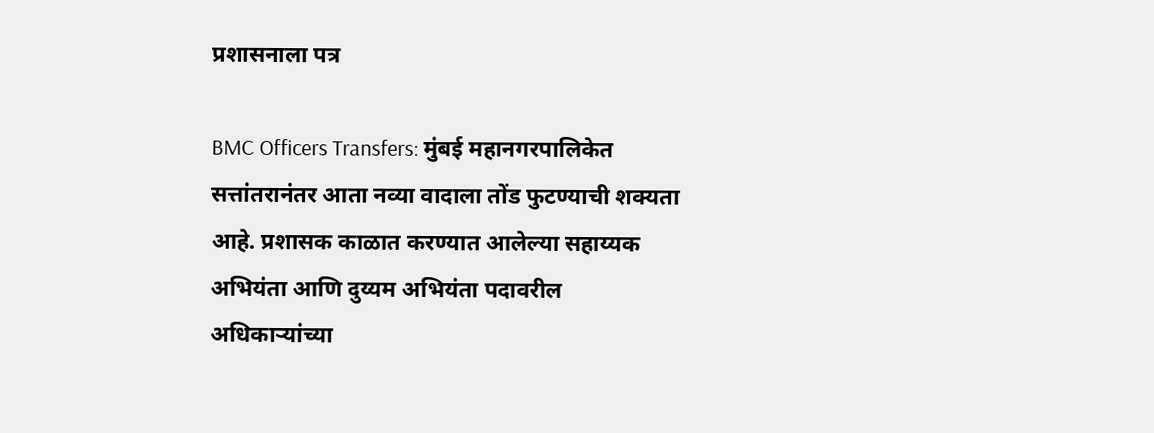प्रशासनाला पत्र

BMC Officers Transfers: मुंबई महानगरपालिकेत सत्तांतरानंतर आता नव्या वादाला तोंड फुटण्याची शक्यता आहे. प्रशासक काळात करण्यात आलेल्या सहाय्यक अभियंता आणि दुय्यम अभियंता पदावरील अधिकाऱ्यांच्या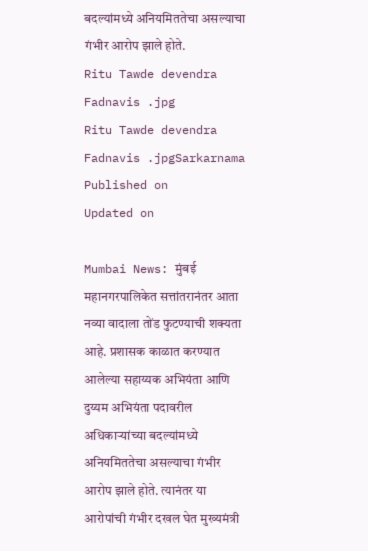बदल्यांमध्ये अनियमिततेचा असल्याचा गंभीर आरोप झाले होते.
Ritu Tawde devendra Fadnavis .jpg
Ritu Tawde devendra Fadnavis .jpgSarkarnama
Published on
Updated on

Mumbai News: मुंबई महानगरपालिकेत सत्तांतरानंतर आता नव्या वादाला तोंड फुटण्याची शक्यता आहे. प्रशासक काळात करण्यात आलेल्या सहाय्यक अभियंता आणि दुय्यम अभियंता पदावरील अधिकाऱ्यांच्या बदल्यांमध्ये अनियमिततेचा असल्याचा गंभीर आरोप झाले होते. त्यानंतर या आरोपांची गंभीर दखल घेत मुख्यमंत्री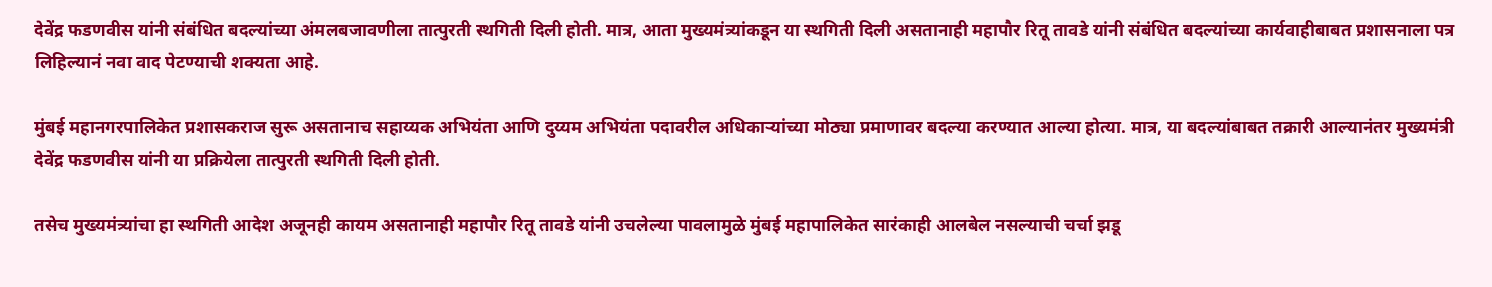देवेंद्र फडणवीस यांनी संबंधित बदल्यांच्या अंमलबजावणीला तात्पुरती स्थगिती दिली होती. मात्र, आता मुख्यमंत्र्‍यांकडून या स्थगिती दिली असतानाही महापौर रितू तावडे यांनी संबंधित बदल्यांच्या कार्यवाहीबाबत प्रशासनाला पत्र लिहिल्यानं नवा वाद पेटण्याची शक्यता आहे.

मुंबई महानगरपालिकेत प्रशासकराज सुरू असतानाच सहाय्यक अभियंता आणि दुय्यम अभियंता पदावरील अधिकाऱ्यांच्या मोठ्या प्रमाणावर बदल्या करण्यात आल्या होत्या. मात्र, या बदल्यांबाबत तक्रारी आल्यानंतर मुख्यमंत्री देवेंद्र फडणवीस यांनी या प्रक्रियेला तात्पुरती स्थगिती दिली होती.

तसेच मुख्यमंत्र्यांचा हा स्थगिती आदेश अजूनही कायम असतानाही महापौर रितू तावडे यांनी उचलेल्या पावलामुळे मुंबई महापालिकेत सारंकाही आलबेल नसल्याची चर्चा झडू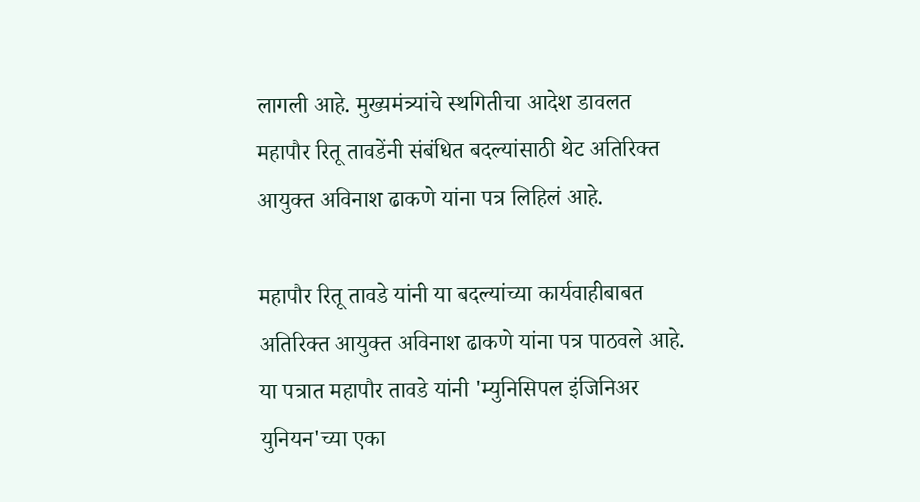लागली आहे. मुख्यमंत्र्यांचे स्थगितीचा आदेश डावलत महापौर रितू तावडेंनी संबंधित बदल्यांसाठी थेट अतिरिक्त आयुक्त अविनाश ढाकणे यांना पत्र लिहिलं आहे.

महापौर रितू तावडे यांनी या बदल्यांच्या कार्यवाहीबाबत अतिरिक्त आयुक्त अविनाश ढाकणे यांना पत्र पाठवले आहे. या पत्रात महापौर तावडे यांनी 'म्युनिसिपल इंजिनिअर युनियन'च्या एका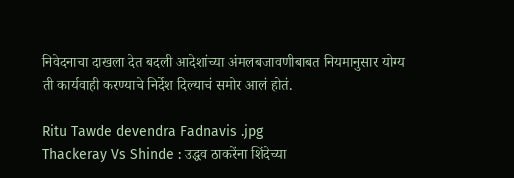निवेदनाचा दाखला देत बदली आदेशांच्या अंमलबजावणीबाबत नियमानुसार योग्य ती कार्यवाही करण्याचे निर्देश दिल्याचं समोर आलं होतं.

Ritu Tawde devendra Fadnavis .jpg
Thackeray Vs Shinde : उद्धव ठाकरेंना शिंदेच्या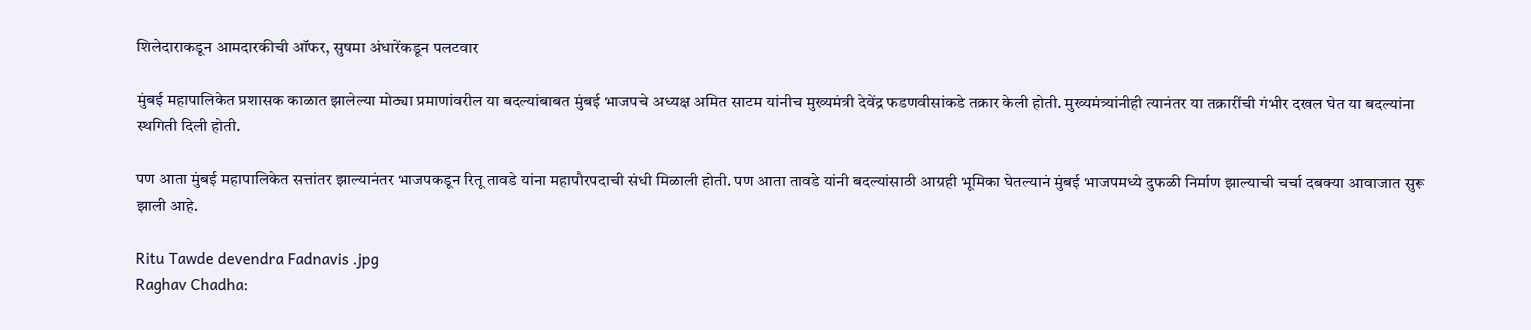शिलेदाराकडून आमदारकीची ऑफर, सुषमा अंधारेंकडून पलटवार

मुंबई महापालिकेत प्रशासक काळात झालेल्या मोठ्या प्रमाणांवरील या बदल्यांबाबत मुंबई भाजपचे अध्यक्ष अमित साटम यांनीच मुख्यमंत्री देवेंद्र फडणवीसांकडे तक्रार केली होती. मुख्यमंत्र्यांनीही त्यानंतर या तक्रारींची गंभीर दखल घेत या बदल्यांना स्थगिती दिली होती.

पण आता मुंबई महापालिकेत सत्तांतर झाल्यानंतर भाजपकडून रितू तावडे यांना महापौरपदाची संधी मिळाली होती. पण आता तावडे यांनी बदल्यांसाठी आग्रही भूमिका घेतल्यानं मुंबई भाजपमध्ये दुफळी निर्माण झाल्याची चर्चा दबक्या आवाजात सुरू झाली आहे.

Ritu Tawde devendra Fadnavis .jpg
Raghav Chadha: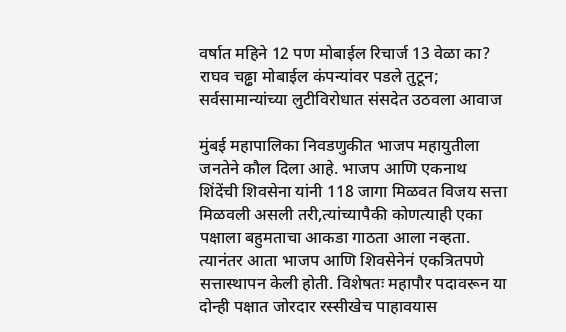वर्षात महिने 12 पण मोबाईल रिचार्ज 13 वेळा का? राघव चढ्ढा मोबाईल कंपन्यांवर पडले तुटून; सर्वसामान्यांच्या लुटीविरोधात संसदेत उठवला आवाज

मुंबई महापालिका निवडणुकीत भाजप महायुतीला जनतेने कौल दिला आहे. भाजप आणि एकनाथ शिंदेंची शिवसेना यांनी 118 जागा मिळवत विजय सत्ता मिळवली असली तरी,त्यांच्यापैकी कोणत्याही एका पक्षाला बहुमताचा आकडा गाठता आला नव्हता. त्यानंतर आता भाजप आणि शिवसेनेनं एकत्रितपणे सत्तास्थापन केली होती. विशेषतः महापौर पदावरून या दोन्ही पक्षात जोरदार रस्सीखेच पाहावयास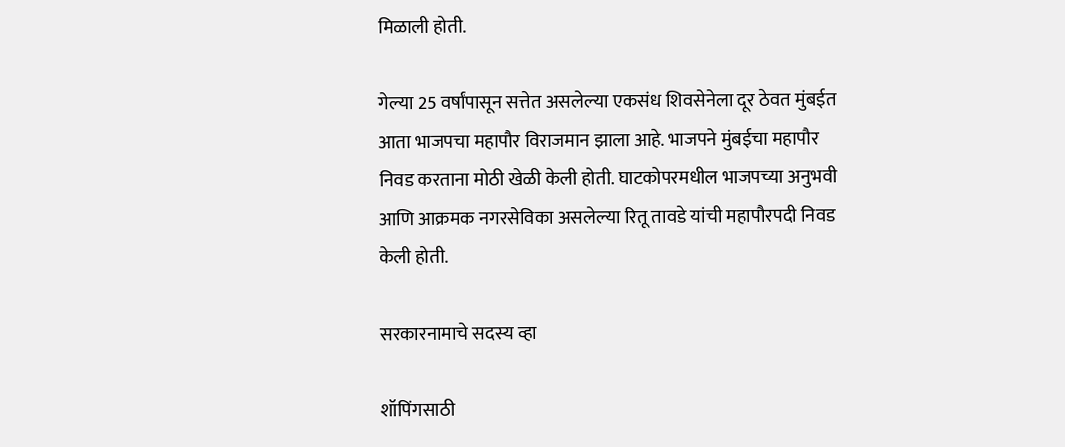मिळाली होती.

गेल्या 25 वर्षांपासून सत्तेत असलेल्या एकसंध शिवसेनेला दूर ठेवत मुंबईत आता भाजपचा महापौर विराजमान झाला आहे. भाजपने मुंबईचा महापौर निवड करताना मोठी खेळी केली होती. घाटकोपरमधील भाजपच्या अनुभवी आणि आक्रमक नगरसेविका असलेल्या रितू तावडे यांची महापौरपदी निवड केली होती.

सरकारनामाचे सदस्य व्हा

शॉपिंगसाठी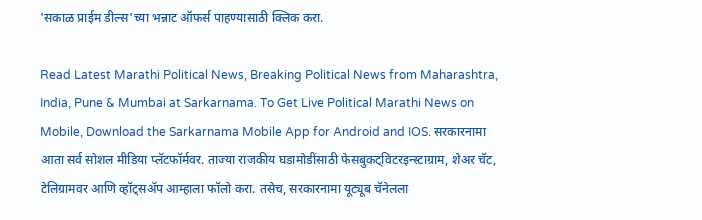'सकाळ प्राईम डील्स'च्या भन्नाट ऑफर्स पाहण्यासाठी क्लिक करा.

Read Latest Marathi Political News, Breaking Political News from Maharashtra, India, Pune & Mumbai at Sarkarnama. To Get Live Political Marathi News on Mobile, Download the Sarkarnama Mobile App for Android and IOS. सरकारनामा आता सर्व सोशल मीडिया प्लॅटफॉर्मवर. ताज्या राजकीय घडामोडींसाठी फेसबुकट्विटरइन्स्टाग्राम, शेअर चॅट, टेलिग्रामवर आणि व्हॉट्सॲप आम्हाला फॉलो करा. तसेच, सरकारनामा यूट्यूब चॅनेलला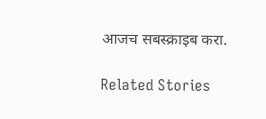आजच सबस्क्राइब करा.

Related Stories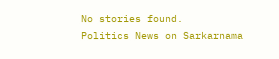No stories found.
Politics News on Sarkarnama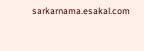sarkarnama.esakal.com